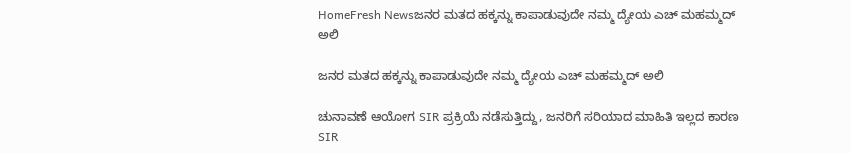HomeFresh Newsಜನರ ಮತದ ಹಕ್ಕನ್ನು ಕಾಪಾಡುವುದೇ ನಮ್ಮ ದ್ಯೇಯ ಎಚ್ ಮಹಮ್ಮದ್ ಅಲಿ

ಜನರ ಮತದ ಹಕ್ಕನ್ನು ಕಾಪಾಡುವುದೇ ನಮ್ಮ ದ್ಯೇಯ ಎಚ್ ಮಹಮ್ಮದ್ ಅಲಿ

ಚುನಾವಣೆ ಆಯೋಗ SIR ಪ್ರಕ್ರಿಯೆ ನಡೆಸುತ್ತಿದ್ದು, ಜನರಿಗೆ ಸರಿಯಾದ ಮಾಹಿತಿ ಇಲ್ಲದ ಕಾರಣ SIR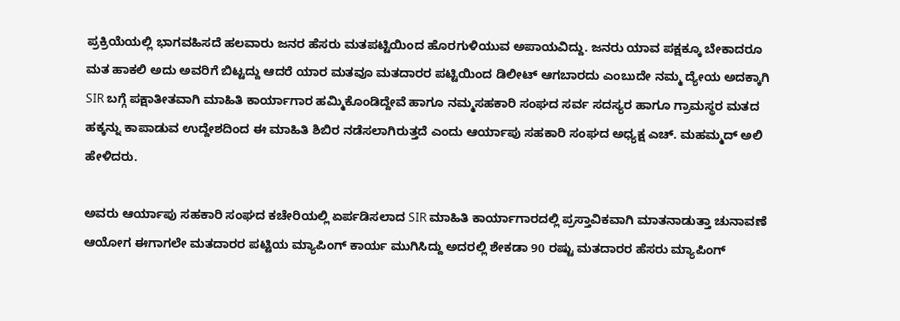ಪ್ರಕ್ರಿಯೆಯಲ್ಲಿ ಭಾಗವಹಿಸದೆ ಹಲವಾರು ಜನರ ಹೆಸರು ಮತಪಟ್ಟಿಯಿಂದ ಹೊರಗುಳಿಯುವ ಅಪಾಯವಿದ್ದು. ಜನರು ಯಾವ ಪಕ್ಷಕ್ಕೂ ಬೇಕಾದರೂ ಮತ ಹಾಕಲಿ ಅದು ಅವರಿಗೆ ಬಿಟ್ಟದ್ದು ಆದರೆ ಯಾರ ಮತವೂ ಮತದಾರರ ಪಟ್ಟಿಯಿಂದ ಡಿಲೀಟ್ ಆಗಬಾರದು ಎಂಬುದೇ ನಮ್ಮ ದ್ಯೇಯ ಅದಕ್ಕಾಗಿ SIR ಬಗ್ಗೆ ಪಕ್ಷಾತೀತವಾಗಿ ಮಾಹಿತಿ ಕಾರ್ಯಾಗಾರ ಹಮ್ಮಿಕೊಂಡಿದ್ದೇವೆ ಹಾಗೂ ನಮ್ಮಸಹಕಾರಿ ಸಂಘದ ಸರ್ವ ಸದಸ್ಯರ ಹಾಗೂ ಗ್ರಾಮಸ್ಥರ ಮತದ ಹಕ್ಕನ್ನು ಕಾಪಾಡುವ ಉದ್ದೇಶದಿಂದ ಈ ಮಾಹಿತಿ ಶಿಬಿರ ನಡೆಸಲಾಗಿರುತ್ತದೆ ಎಂದು ಆರ್ಯಾಪು ಸಹಕಾರಿ ಸಂಘದ ಅಧ್ಯಕ್ಷ ಎಚ್. ಮಹಮ್ಮದ್ ಅಲಿ ಹೇಳಿದರು.

ಅವರು ಆರ್ಯಾಪು ಸಹಕಾರಿ ಸಂಘದ ಕಚೇರಿಯಲ್ಲಿ ಏರ್ಪಡಿಸಲಾದ SIR ಮಾಹಿತಿ ಕಾರ್ಯಾಗಾರದಲ್ಲಿ ಪ್ರಸ್ತಾವಿಕವಾಗಿ ಮಾತನಾಡುತ್ತಾ ಚುನಾವಣೆ ಆಯೋಗ ಈಗಾಗಲೇ ಮತದಾರರ ಪಟ್ಟಿಯ ಮ್ಯಾಪಿಂಗ್ ಕಾರ್ಯ ಮುಗಿಸಿದ್ದು ಅದರಲ್ಲಿ ಶೇಕಡಾ 90 ರಷ್ಟು ಮತದಾರರ ಹೆಸರು ಮ್ಯಾಪಿಂಗ್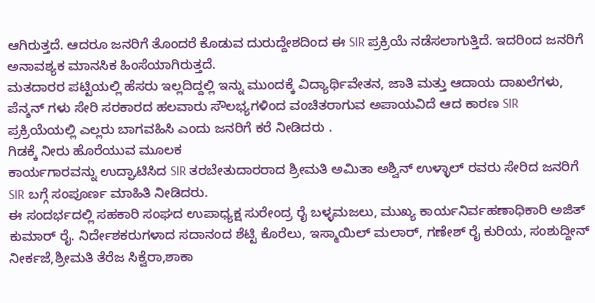ಆಗಿರುತ್ತದೆ. ಆದರೂ ಜನರಿಗೆ ತೊಂದರೆ ಕೊಡುವ ದುರುದ್ದೇಶದಿಂದ ಈ SIR ಪ್ರಕ್ರಿಯೆ ನಡೆಸಲಾಗುತ್ತಿದೆ. ಇದರಿಂದ ಜನರಿಗೆ ಅನಾವಶ್ಯಕ ಮಾನಸಿಕ ಹಿಂಸೆಯಾಗಿರುತ್ತದೆ.
ಮತದಾರರ ಪಟ್ಟಿಯಲ್ಲಿ ಹೆಸರು ಇಲ್ಲದಿದ್ದಲ್ಲಿ ಇನ್ನು ಮುಂದಕ್ಕೆ ವಿದ್ಯಾರ್ಥಿವೇತನ, ಜಾತಿ ಮತ್ತು ಆದಾಯ ದಾಖಲೆಗಳು, ಪೆನ್ಶನ್ ಗಳು ಸೇರಿ ಸರಕಾರದ ಹಲವಾರು ಸೌಲಭ್ಯಗಳಿಂದ ವಂಚಿತರಾಗುವ ಅಪಾಯವಿದೆ ಆದ ಕಾರಣ SIR ಪ್ರಕ್ರಿಯೆಯಲ್ಲಿ ಎಲ್ಲರು ಬಾಗವಹಿಸಿ ಎಂದು ಜನರಿಗೆ ಕರೆ ನೀಡಿದರು .
ಗಿಡಕ್ಕೆ ನೀರು ಹೊರೆಯುವ ಮೂಲಕ
ಕಾರ್ಯಗಾರವನ್ನು ಉದ್ಘಾಟಿಸಿದ SIR ತರಬೇತುದಾರರಾದ ಶ್ರೀಮತಿ ಅಮಿತಾ ಅಶ್ವಿನ್ ಉಳ್ಳಾಲ್ ರವರು ಸೇರಿದ ಜನರಿಗೆ SIR ಬಗ್ಗೆ ಸಂಪೂರ್ಣ ಮಾಹಿತಿ ನೀಡಿದರು.
ಈ ಸಂದರ್ಭದಲ್ಲಿ ಸಹಕಾರಿ ಸಂಘದ ಉಪಾಧ್ಯಕ್ಷ ಸುರೇಂದ್ರ ರೈ ಬಳ್ಳಮಜಲು, ಮುಖ್ಯ ಕಾರ್ಯನಿರ್ವಹಣಾಧಿಕಾರಿ ಅಜಿತ್ ಕುಮಾರ್ ರೈ. ನಿರ್ದೇಶಕರುಗಳಾದ ಸದಾನಂದ ಶೆಟ್ಟಿ ಕೊರೆಲು, ಇಸ್ಮಾಯಿಲ್ ಮಲಾರ್, ಗಣೇಶ್ ರೈ ಕುರಿಯ, ಸಂಶುದ್ದೀನ್ ನೀರ್ಕಜೆ,ಶ್ರೀಮತಿ ತೆರೆಜ ಸಿಕ್ವೆರಾ,ಶಾಕಾ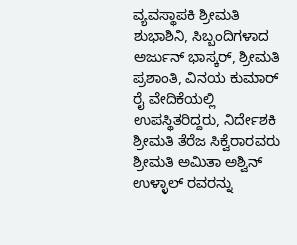ವ್ಯವಸ್ಥಾಪಕಿ ಶ್ರೀಮತಿ ಶುಭಾಶಿನಿ, ಸಿಬ್ಬಂದಿಗಳಾದ ಅರ್ಜುನ್ ಭಾಸ್ಕರ್, ಶ್ರೀಮತಿ ಪ್ರಶಾಂತಿ, ವಿನಯ ಕುಮಾರ್ ರೈ ವೇದಿಕೆಯಲ್ಲಿ ಉಪಸ್ಥಿತರಿದ್ದರು, ನಿರ್ದೇಶಕಿ ಶ್ರೀಮತಿ ತೆರೆಜ ಸಿಕ್ವೆರಾರವರು ಶ್ರೀಮತಿ ಅಮಿತಾ ಅಶ್ವಿನ್ ಉಳ್ಳಾಲ್ ರವರನ್ನು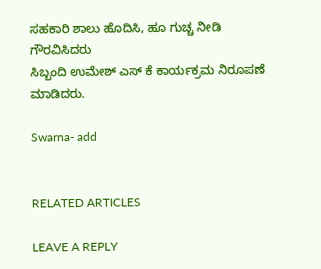ಸಹಕಾರಿ ಶಾಲು ಹೊದಿಸಿ, ಹೂ ಗುಚ್ಚ ನೀಡಿ ಗೌರವಿಸಿದರು
ಸಿಬ್ಬಂದಿ ಉಮೇಶ್ ಎಸ್ ಕೆ ಕಾರ್ಯಕ್ರಮ ನಿರೂಪಣೆ ಮಾಡಿದರು.

Swarna- add


RELATED ARTICLES

LEAVE A REPLY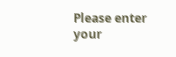Please enter your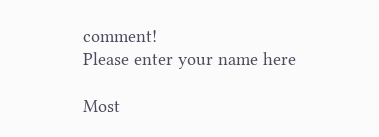comment!
Please enter your name here

Most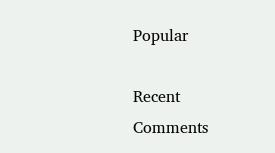Popular

Recent Comments